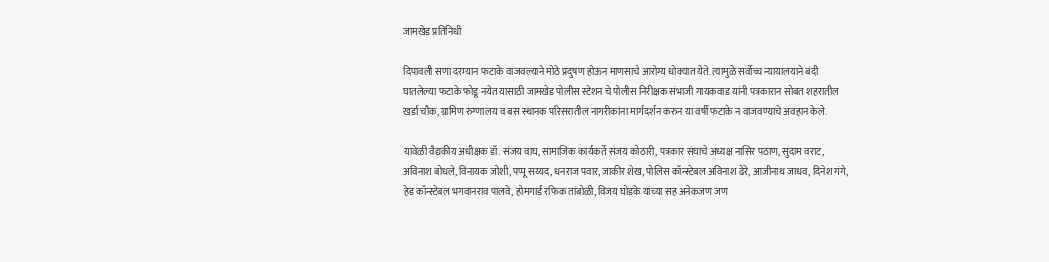जामखेड प्रतिनिधी

दिपावली सणा दरम्यान फटाके वाजवल्याने मोठे प्रदुषण होऊन माणसाचे आरोग्य धोक्यात येते. त्यामुळे सर्वोच्च न्यायालयाने बंदी घातलेल्या फटाके फोडू नयेत यासाठी जामखेड पोलीस स्टेशन चे पोलीस निरीक्षक संभाजी गायकवाड यांनी पत्रकारान सोबत शहरातील खर्डा चौक, ग्रामिण रुग्णालय व बस स्थानक परिसरातील नागरीकांना मार्गदर्शन करुन या वर्षी फटाके न वाजवण्याचे अवहान केले.

यावेळी वैद्यकीय अधीक्षक डॉ. संजय वाघ, सामाजिक कार्यकर्ते संजय कोठारी, पत्रकार संघाचे अध्यक्ष नासिर पठाण, सुदाम वराट, अविनाश बोधले, विनायक जोशी, पप्पू सय्यद, धनराज पवार, जाकीर शेख, पोलिस कॉन्स्टेबल अविनाश ढेरे, आजीनाथ जाधव, दिनेश गंगे, हेड कॉन्स्टेबल भगवानराव पालवे, होमगार्ड रफिक तांबोळी, विजय घोडके यांच्या सह अनेकजण जण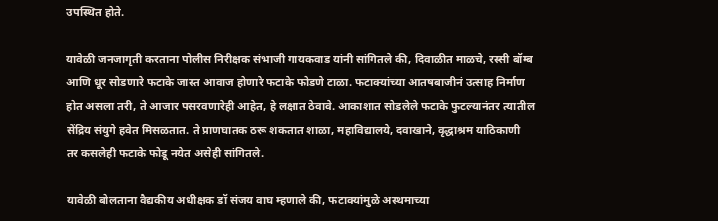उपस्थित होते.

यावेळी जनजागृती करताना पोलीस निरीक्षक संभाजी गायकवाड यांनी सांगितले की, दिवाळीत माळचे, रस्सी बॉम्ब आणि धूर सोडणारे फटाके जास्त आवाज होणारे फटाके फोडणे टाळा. फटाक्यांच्या आतषबाजीनं उत्साह निर्माण होत असला तरी, ते आजार पसरवणारेही आहेत, हे लक्षात ठेवावे. आकाशात सोडलेले फटाके फुटल्यानंतर त्यातील सेंद्रिय संयुगे हवेत मिसळतात. ते प्राणघातक ठरू शकतात शाळा, महाविद्यालये, दवाखाने, वृद्धाश्रम याठिकाणी तर कसलेही फटाके फोडू नयेत असेही सांगितले.

यावेळी बोलताना वैद्यकीय अधीक्षक डॉ संजय वाघ म्हणाले की, फटाक्यांमुळे अस्थमाच्या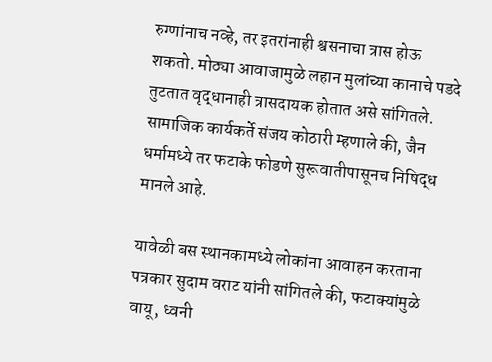रुग्णांनाच नव्हे, तर इतरांनाही श्वसनाचा त्रास होऊ शकतो. मोठ्या आवाजामुळे लहान मुलांच्या कानाचे पडदे तुटतात वृद्धानाही त्रासदायक होतात असे सांगितले. सामाजिक कार्यकर्ते संजय कोठारी म्हणाले की, जैन धर्मामध्ये तर फटाके फोडणे सुरूवातीपासूनच निषिद्ध मानले आहे.

यावेळी बस स्थानकामध्ये लोकांना आवाहन करताना पत्रकार सुदाम वराट यांनी सांगितले की, फटाक्यांमुळे वायू, ध्वनी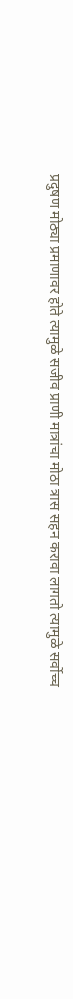प्रदुषण मोठ्या प्रमाणावर होते त्यामुळे सजीव प्राणी मात्रांचा मोठा त्रास सहन करावा लागतो त्यामुळे सर्वोच्च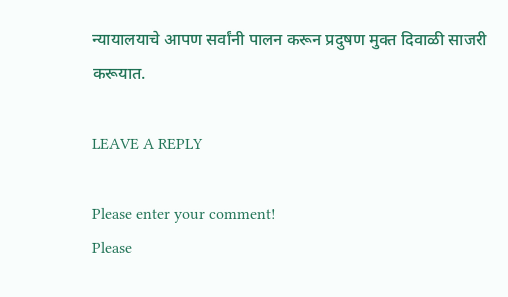न्यायालयाचे आपण सर्वांनी पालन करून प्रदुषण मुक्त दिवाळी साजरी करूयात.

LEAVE A REPLY

Please enter your comment!
Please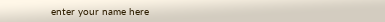enter your name here